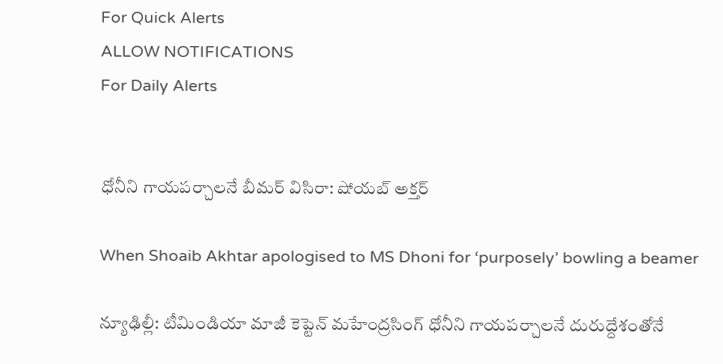For Quick Alerts
ALLOW NOTIFICATIONS
For Daily Alerts


ధోనీని గాయపర్చాలనే బీమర్ విసిరా: షోయబ్ అక్తర్

When Shoaib Akhtar apologised to MS Dhoni for ‘purposely’ bowling a beamer

న్యూఢిల్లీ: టీమిండియా మాజీ కెప్టెన్ మహేంద్రసింగ్‌ ధోనీని గాయపర్చాలనే దురుద్దేశంతోనే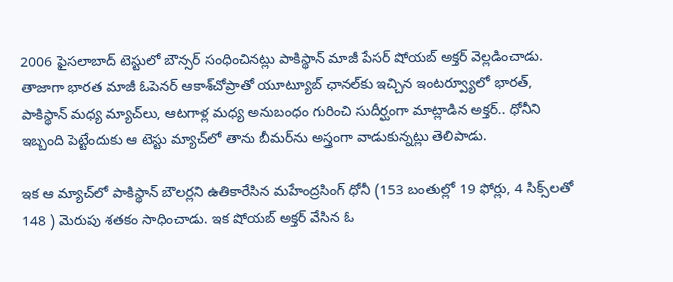2006 ఫైసలాబాద్‌ టెస్టులో బౌన్సర్ సంధించినట్లు పాకిస్థాన్ మాజీ పేసర్‌ షోయబ్‌ అక్తర్‌ వెల్లడించాడు. తాజాగా భారత మాజీ ఓపెనర్‌ ఆకాశ్‌చోప్రాతో యూట్యూబ్‌ ఛానల్‌‌కు ఇచ్చిన ఇంటర్వ్యూలో భారత్, పాకిస్థాన్ మధ్య మ్యాచ్‌లు, ఆటగాళ్ల మధ్య అనుబంధం గురించి సుదీర్ఘంగా మాట్లాడిన అక్తర్.. ధోనీని ఇబ్బంది పెట్టేందుకు ఆ టెస్టు మ్యాచ్‌లో తాను బీమర్‌ను అస్త్రంగా వాడుకున్నట్లు తెలిపాడు.

ఇక ఆ మ్యాచ్‌లో పాకిస్థాన్ బౌలర్లని ఉతికారేసిన మహేంద్రసింగ్ ధోనీ (153 బంతుల్లో 19 ఫోర్లు, 4 సిక్స్‌లతో 148 ) మెరుపు శతకం సాధించాడు. ఇక షోయబ్ అక్తర్ వేసిన ఓ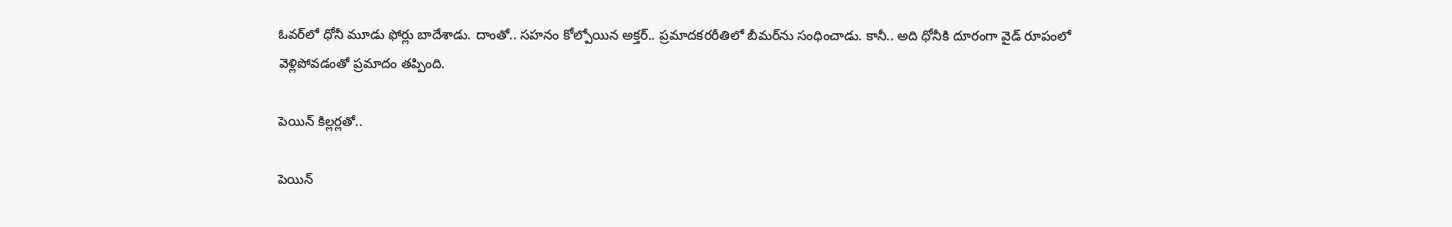ఓవర్‌లో ధోనీ మూడు ఫోర్లు బాదేశాడు. దాంతో.. సహనం కోల్పోయిన అక్తర్.. ప్రమాదకరరీతిలో బీమర్‌ను సంధించాడు. కానీ.. అది ధోనీకి దూరంగా వైడ్ రూపంలో వెళ్లిపోవడంతో ప్రమాదం తప్పింది.

పెయిన్ కిల్లర్లతో..

పెయిన్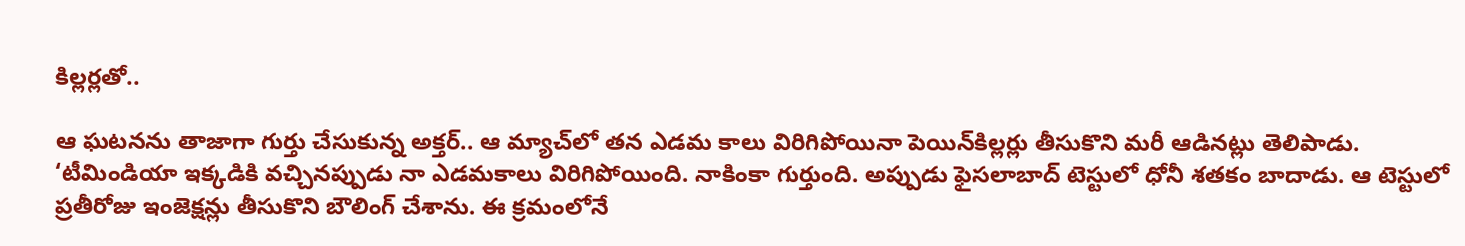కిల్లర్లతో..

ఆ ఘటనను తాజాగా గుర్తు చేసుకున్న అక్తర్.. ఆ మ్యాచ్‌లో తన ఎడమ కాలు విరిగిపోయినా పెయిన్‌కిల్లర్లు తీసుకొని మరీ ఆడినట్లు తెలిపాడు. ‘టీమిండియా ఇక్కడికి వచ్చినప్పుడు నా ఎడమకాలు విరిగిపోయింది. నాకింకా గుర్తుంది. అప్పుడు ఫైసలాబాద్‌ టెస్టులో ధోనీ శతకం బాదాడు. ఆ టెస్టులో ప్రతీరోజు ఇంజెక్షన్లు తీసుకొని బౌలింగ్‌ చేశాను. ఈ క్రమంలోనే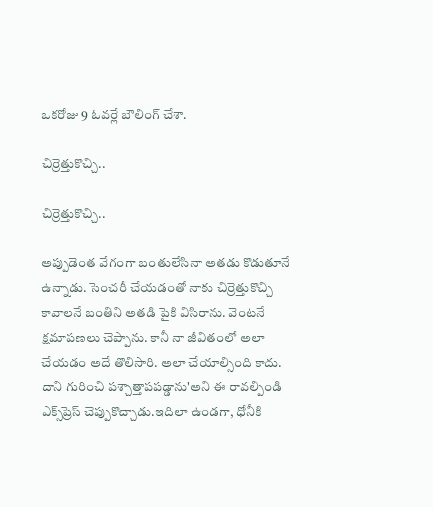ఒకరోజు 9 ఓవర్లే బౌలింగ్‌ చేశా.

చిర్రెత్తుకొచ్చి..

చిర్రెత్తుకొచ్చి..

అప్పుడెంత వేగంగా బంతులేసినా అతడు కొడుతూనే ఉన్నాడు. సెంచరీ చేయడంతో నాకు చిర్రెత్తుకొచ్చి కావాలనే బంతిని అతడి పైకి విసిరాను. వెంటనే క్షమాపణలు చెప్పాను. కానీ నా జీవితంలో అలా చేయడం అదే తొలిసారి. అలా చేయాల్సింది కాదు. దాని గురించి పశ్చాత్తాపపడ్డాను'అని ఈ రావల్పిండి ఎక్స్‌ప్రెస్ చెప్పుకొచ్చాడు.ఇదిలా ఉండగా, ధోనీకి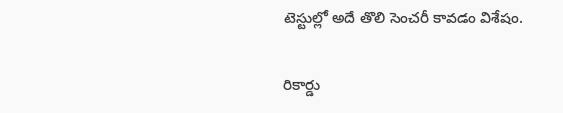టెస్టుల్లో అదే తొలి సెంచరీ కావడం విశేషం.

రికార్డు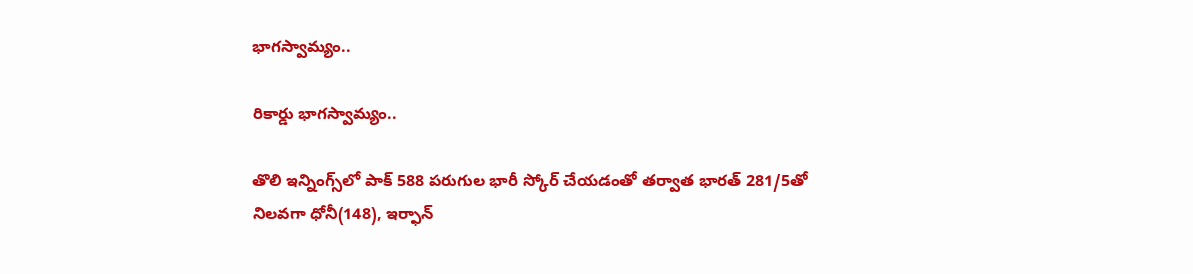భాగస్వామ్యం..

రికార్డు భాగస్వామ్యం..

తొలి ఇన్నింగ్స్‌లో పాక్‌ 588 పరుగుల భారీ స్కోర్‌ చేయడంతో తర్వాత భారత్ 281/5తో నిలవగా ధోనీ(148), ఇర్ఫాన్‌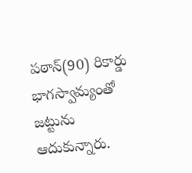పఠాన్‌(90) రికార్డు భాగస్వామ్యంతో జట్టును ఆదుకున్నారు.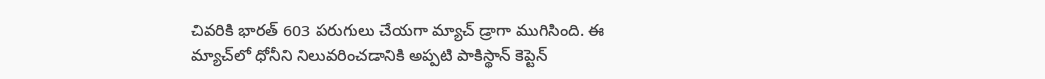చివరికి భారత్ 603 పరుగులు చేయగా మ్యాచ్‌ డ్రాగా ముగిసింది. ఈ మ్యాచ్‌లో ధోనీని నిలువరించడానికి అప్పటి పాకిస్థాన్ కెప్టెన్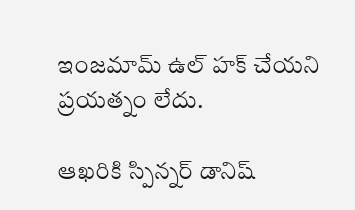ఇంజమామ్ ఉల్ హక్ చేయని ప్రయత్నం లేదు.

ఆఖరికి స్పిన్నర్ డానిష్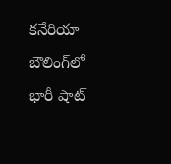కనేరియా బౌలింగ్‌లో భారీ షాట్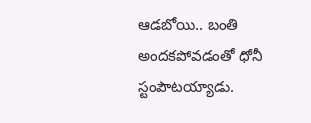ఆడబోయి.. బంతి అందకపోవడంతో ధోనీ స్టంపౌటయ్యాడు.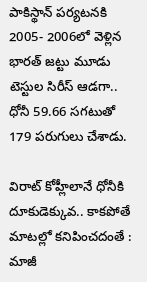పాకిస్థాన్ పర్యటనకి 2005- 2006లో వెళ్లిన భారత్ జట్టు మూడు టెస్టుల సిరీస్ ఆడగా.. ధోనీ 59.66 సగటుతో 179 పరుగులు చేశాడు.

విరాట్ కోహ్లీలానే ధోనీకి దూకుడెక్కువ.. కాకపోతే మాటల్లో కనిపించదంతే : మాజీ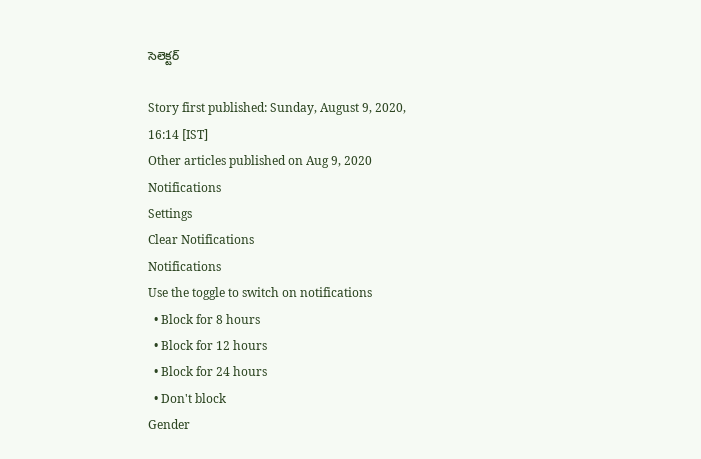సెలెక్టర్

Story first published: Sunday, August 9, 2020, 16:14 [IST]
Other articles published on Aug 9, 2020
Notifications
Settings
Clear Notifications
Notifications
Use the toggle to switch on notifications
  • Block for 8 hours
  • Block for 12 hours
  • Block for 24 hours
  • Don't block
Gender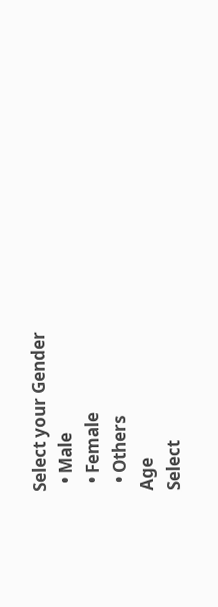Select your Gender
  • Male
  • Female
  • Others
Age
Select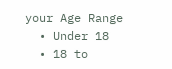your Age Range
  • Under 18
  • 18 to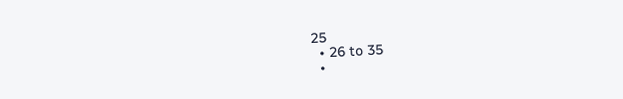25
  • 26 to 35
  •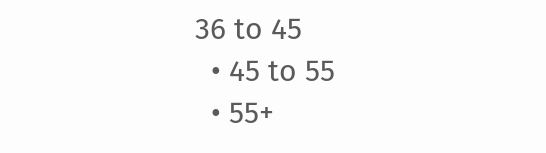36 to 45
  • 45 to 55
  • 55+